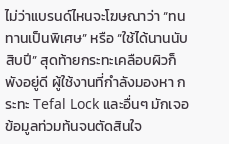ไม่ว่าแบรนด์ไหนจะโฆษณาว่า “ทนทานเป็นพิเศษ” หรือ “ใช้ได้นานนับสิบปี” สุดท้ายกระทะเคลือบผิวก็พังอยู่ดี ผู้ใช้งานที่กำลังมองหา กระทะ Tefal Lock และอื่นๆ มักเจอข้อมูลท่วมท้นจนตัดสินใจ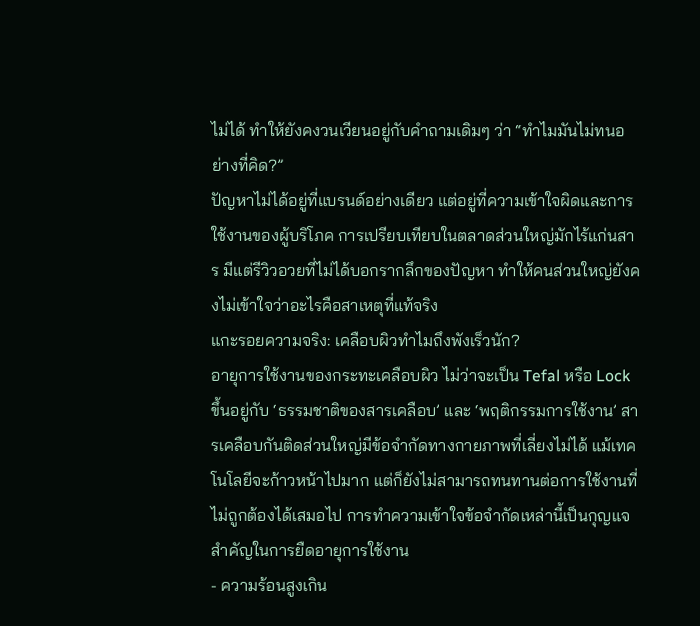ไม่ได้ ทำให้ยังคงวนเวียนอยู่กับคำถามเดิมๆ ว่า “ทำไมมันไม่ทนอย่างที่คิด?”
ปัญหาไม่ได้อยู่ที่แบรนด์อย่างเดียว แต่อยู่ที่ความเข้าใจผิดและการใช้งานของผู้บริโภค การเปรียบเทียบในตลาดส่วนใหญ่มักไร้แก่นสาร มีแต่รีวิวอวยที่ไม่ได้บอกรากลึกของปัญหา ทำให้คนส่วนใหญ่ยังคงไม่เข้าใจว่าอะไรคือสาเหตุที่แท้จริง
แกะรอยความจริง: เคลือบผิวทำไมถึงพังเร็วนัก?
อายุการใช้งานของกระทะเคลือบผิว ไม่ว่าจะเป็น Tefal หรือ Lock ขึ้นอยู่กับ ‘ธรรมชาติของสารเคลือบ’ และ ‘พฤติกรรมการใช้งาน’ สารเคลือบกันติดส่วนใหญ่มีข้อจำกัดทางกายภาพที่เลี่ยงไม่ได้ แม้เทคโนโลยีจะก้าวหน้าไปมาก แต่ก็ยังไม่สามารถทนทานต่อการใช้งานที่ไม่ถูกต้องได้เสมอไป การทำความเข้าใจข้อจำกัดเหล่านี้เป็นกุญแจสำคัญในการยืดอายุการใช้งาน
- ความร้อนสูงเกิน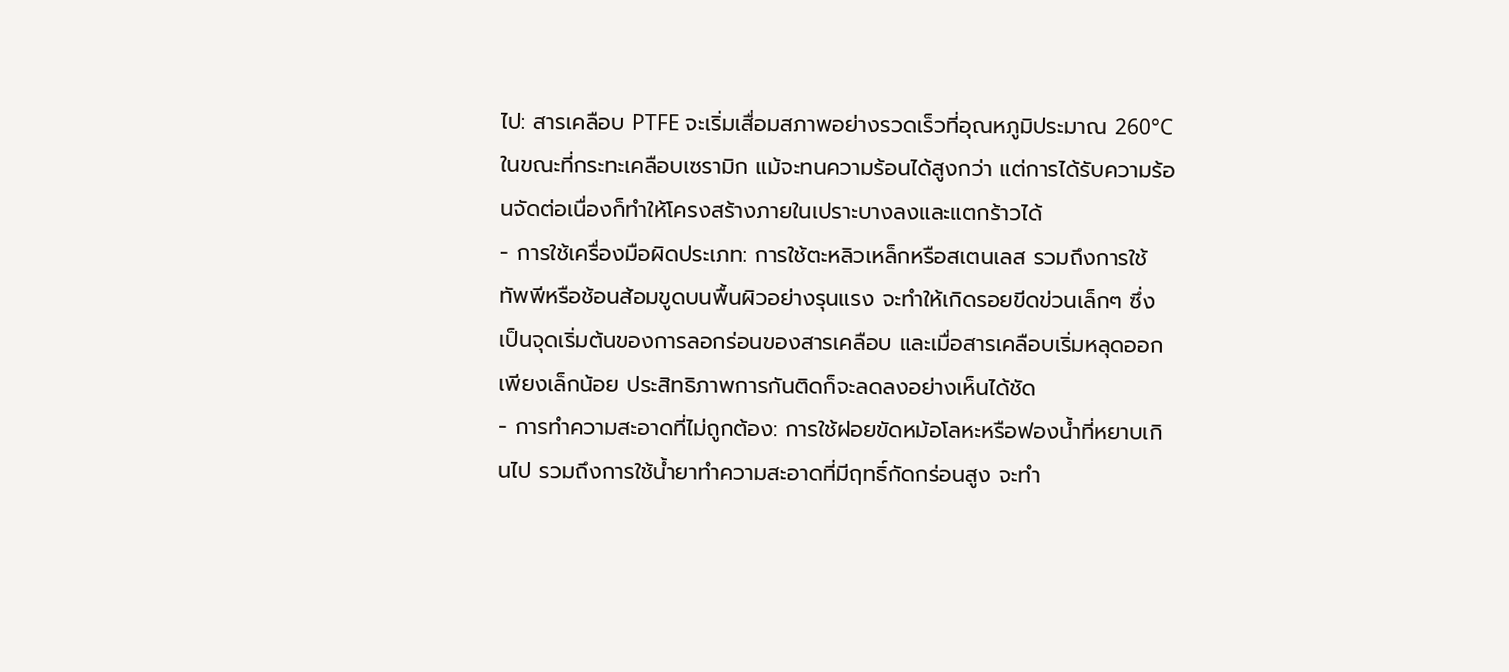ไป: สารเคลือบ PTFE จะเริ่มเสื่อมสภาพอย่างรวดเร็วที่อุณหภูมิประมาณ 260°C ในขณะที่กระทะเคลือบเซรามิก แม้จะทนความร้อนได้สูงกว่า แต่การได้รับความร้อนจัดต่อเนื่องก็ทำให้โครงสร้างภายในเปราะบางลงและแตกร้าวได้
- การใช้เครื่องมือผิดประเภท: การใช้ตะหลิวเหล็กหรือสเตนเลส รวมถึงการใช้ทัพพีหรือช้อนส้อมขูดบนพื้นผิวอย่างรุนแรง จะทำให้เกิดรอยขีดข่วนเล็กๆ ซึ่งเป็นจุดเริ่มต้นของการลอกร่อนของสารเคลือบ และเมื่อสารเคลือบเริ่มหลุดออกเพียงเล็กน้อย ประสิทธิภาพการกันติดก็จะลดลงอย่างเห็นได้ชัด
- การทำความสะอาดที่ไม่ถูกต้อง: การใช้ฝอยขัดหม้อโลหะหรือฟองน้ำที่หยาบเกินไป รวมถึงการใช้น้ำยาทำความสะอาดที่มีฤทธิ์กัดกร่อนสูง จะทำ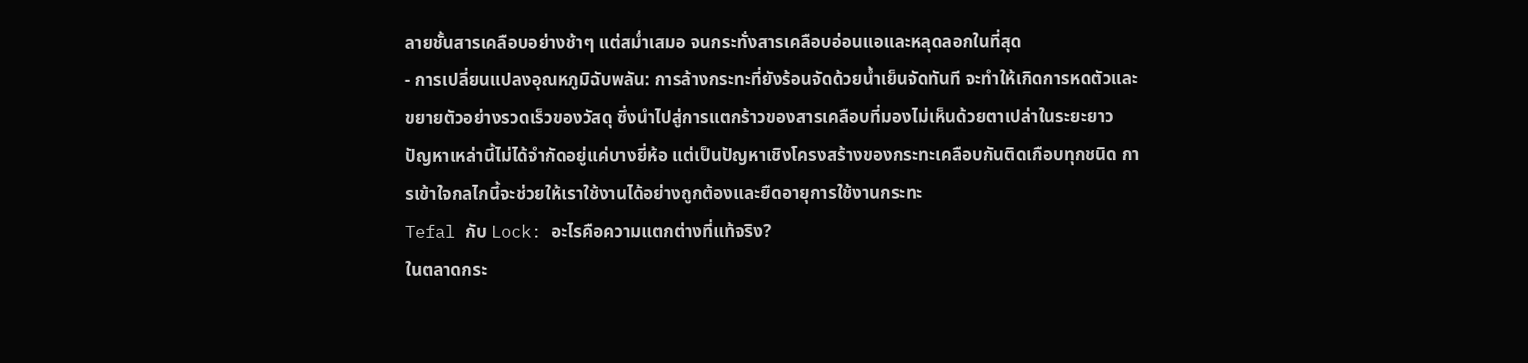ลายชั้นสารเคลือบอย่างช้าๆ แต่สม่ำเสมอ จนกระทั่งสารเคลือบอ่อนแอและหลุดลอกในที่สุด
- การเปลี่ยนแปลงอุณหภูมิฉับพลัน: การล้างกระทะที่ยังร้อนจัดด้วยน้ำเย็นจัดทันที จะทำให้เกิดการหดตัวและขยายตัวอย่างรวดเร็วของวัสดุ ซึ่งนำไปสู่การแตกร้าวของสารเคลือบที่มองไม่เห็นด้วยตาเปล่าในระยะยาว
ปัญหาเหล่านี้ไม่ได้จำกัดอยู่แค่บางยี่ห้อ แต่เป็นปัญหาเชิงโครงสร้างของกระทะเคลือบกันติดเกือบทุกชนิด การเข้าใจกลไกนี้จะช่วยให้เราใช้งานได้อย่างถูกต้องและยืดอายุการใช้งานกระทะ
Tefal กับ Lock: อะไรคือความแตกต่างที่แท้จริง?
ในตลาดกระ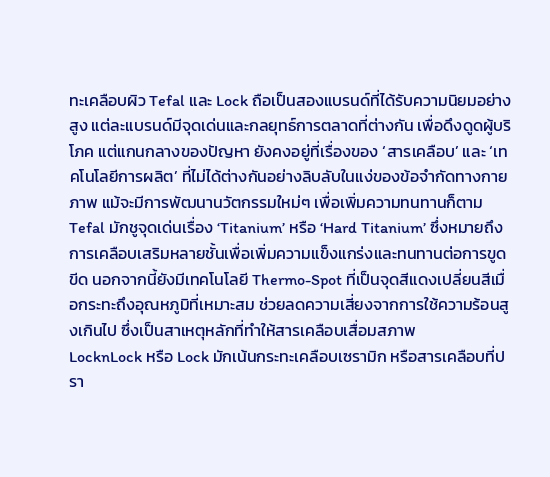ทะเคลือบผิว Tefal และ Lock ถือเป็นสองแบรนด์ที่ได้รับความนิยมอย่างสูง แต่ละแบรนด์มีจุดเด่นและกลยุทธ์การตลาดที่ต่างกัน เพื่อดึงดูดผู้บริโภค แต่แกนกลางของปัญหา ยังคงอยู่ที่เรื่องของ ‘สารเคลือบ’ และ ‘เทคโนโลยีการผลิต’ ที่ไม่ได้ต่างกันอย่างลิบลับในแง่ของข้อจำกัดทางกายภาพ แม้จะมีการพัฒนานวัตกรรมใหม่ๆ เพื่อเพิ่มความทนทานก็ตาม
Tefal มักชูจุดเด่นเรื่อง ‘Titanium’ หรือ ‘Hard Titanium’ ซึ่งหมายถึงการเคลือบเสริมหลายชั้นเพื่อเพิ่มความแข็งแกร่งและทนทานต่อการขูดขีด นอกจากนี้ยังมีเทคโนโลยี Thermo-Spot ที่เป็นจุดสีแดงเปลี่ยนสีเมื่อกระทะถึงอุณหภูมิที่เหมาะสม ช่วยลดความเสี่ยงจากการใช้ความร้อนสูงเกินไป ซึ่งเป็นสาเหตุหลักที่ทำให้สารเคลือบเสื่อมสภาพ
LocknLock หรือ Lock มักเน้นกระทะเคลือบเซรามิก หรือสารเคลือบที่ปรา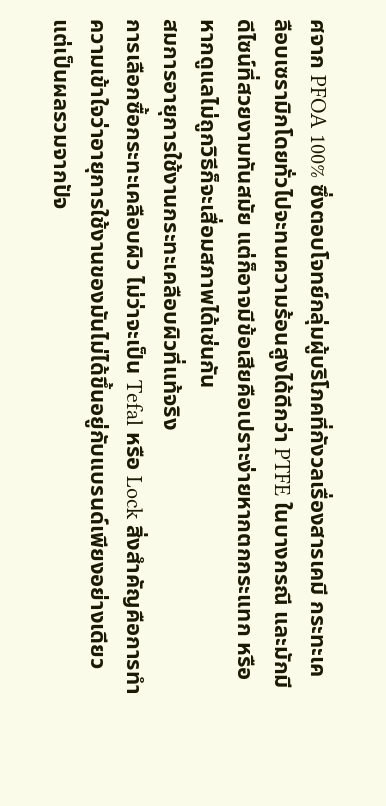ศจาก PFOA 100% ซึ่งตอบโจทย์กลุ่มผู้บริโภคที่กังวลเรื่องสารเคมี กระทะเคลือบเซรามิกโดยทั่วไปจะทนความร้อนสูงได้ดีกว่า PTFE ในบางกรณี และมักมีดีไซน์ที่สวยงามทันสมัย แต่ก็อาจมีข้อเสียคือเปราะง่ายหากตกกระแทก หรือหากดูแลไม่ถูกวิธีก็จะเสื่อมสภาพได้เช่นกัน
สมการอายุการใช้งานกระทะเคลือบผิวที่แท้จริง
การเลือกซื้อกระทะเคลือบผิว ไม่ว่าจะเป็น Tefal หรือ Lock สิ่งสำคัญคือการทำความเข้าใจว่าอายุการใช้งานของมันไม่ได้ขึ้นอยู่กับแบรนด์เพียงอย่างเดียว แต่เป็นผลรวมจากปัจ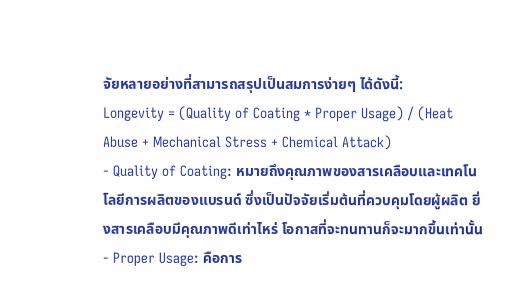จัยหลายอย่างที่สามารถสรุปเป็นสมการง่ายๆ ได้ดังนี้:
Longevity = (Quality of Coating * Proper Usage) / (Heat Abuse + Mechanical Stress + Chemical Attack)
- Quality of Coating: หมายถึงคุณภาพของสารเคลือบและเทคโนโลยีการผลิตของแบรนด์ ซึ่งเป็นปัจจัยเริ่มต้นที่ควบคุมโดยผู้ผลิต ยิ่งสารเคลือบมีคุณภาพดีเท่าไหร่ โอกาสที่จะทนทานก็จะมากขึ้นเท่านั้น
- Proper Usage: คือการ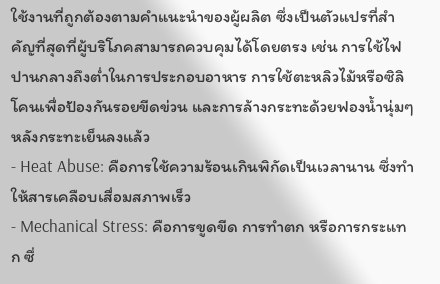ใช้งานที่ถูกต้องตามคำแนะนำของผู้ผลิต ซึ่งเป็นตัวแปรที่สำคัญที่สุดที่ผู้บริโภคสามารถควบคุมได้โดยตรง เช่น การใช้ไฟปานกลางถึงต่ำในการประกอบอาหาร การใช้ตะหลิวไม้หรือซิลิโคนเพื่อป้องกันรอยขีดข่วน และการล้างกระทะด้วยฟองน้ำนุ่มๆ หลังกระทะเย็นลงแล้ว
- Heat Abuse: คือการใช้ความร้อนเกินพิกัดเป็นเวลานาน ซึ่งทำให้สารเคลือบเสื่อมสภาพเร็ว
- Mechanical Stress: คือการขูดขีด การทำตก หรือการกระแทก ซึ่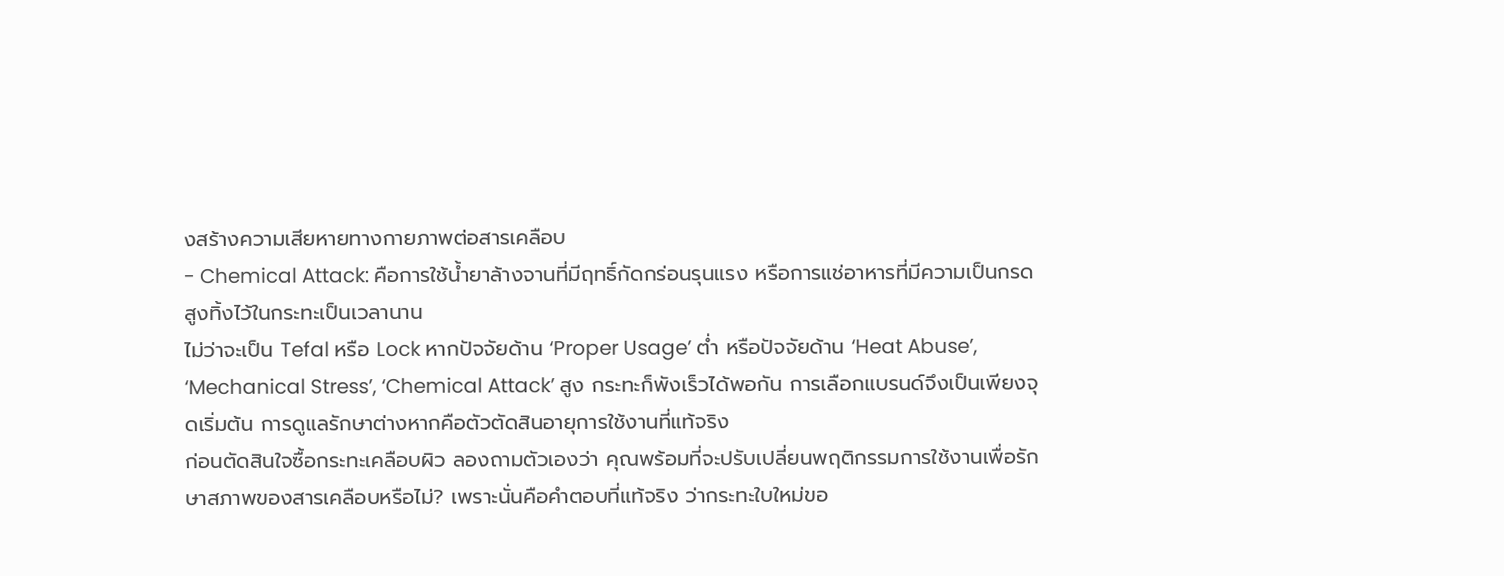งสร้างความเสียหายทางกายภาพต่อสารเคลือบ
- Chemical Attack: คือการใช้น้ำยาล้างจานที่มีฤทธิ์กัดกร่อนรุนแรง หรือการแช่อาหารที่มีความเป็นกรดสูงทิ้งไว้ในกระทะเป็นเวลานาน
ไม่ว่าจะเป็น Tefal หรือ Lock หากปัจจัยด้าน ‘Proper Usage’ ต่ำ หรือปัจจัยด้าน ‘Heat Abuse’, ‘Mechanical Stress’, ‘Chemical Attack’ สูง กระทะก็พังเร็วได้พอกัน การเลือกแบรนด์จึงเป็นเพียงจุดเริ่มต้น การดูแลรักษาต่างหากคือตัวตัดสินอายุการใช้งานที่แท้จริง
ก่อนตัดสินใจซื้อกระทะเคลือบผิว ลองถามตัวเองว่า คุณพร้อมที่จะปรับเปลี่ยนพฤติกรรมการใช้งานเพื่อรักษาสภาพของสารเคลือบหรือไม่? เพราะนั่นคือคำตอบที่แท้จริง ว่ากระทะใบใหม่ขอ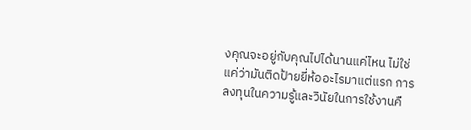งคุณจะอยู่กับคุณไปได้นานแค่ไหน ไม่ใช่แค่ว่ามันติดป้ายยี่ห้ออะไรมาแต่แรก การลงทุนในความรู้และวินัยในการใช้งานคื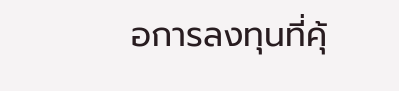อการลงทุนที่คุ้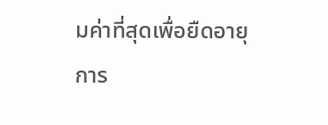มค่าที่สุดเพื่อยืดอายุการ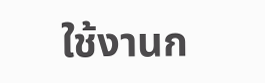ใช้งานก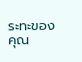ระทะของคุณ